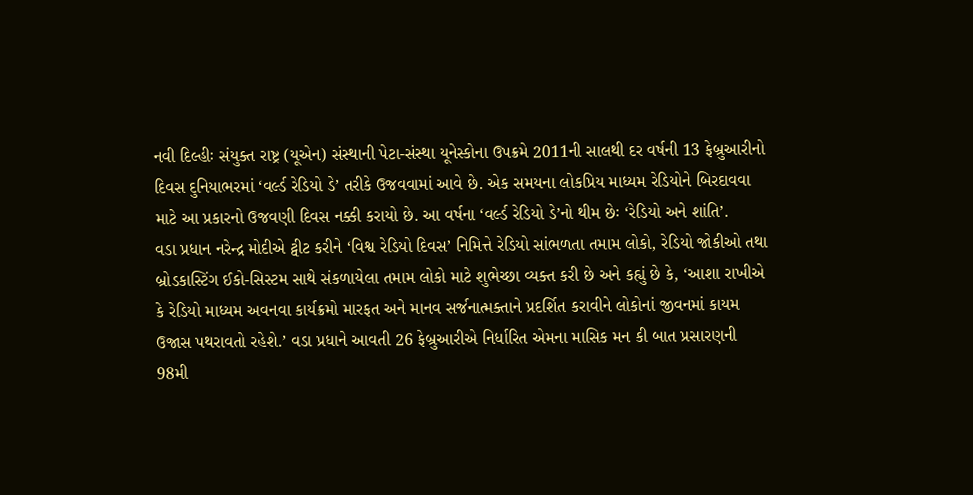નવી દિલ્હીઃ સંયુક્ત રાષ્ટ્ર (યૂએન) સંસ્થાની પેટા-સંસ્થા યૂનેસ્કોના ઉપક્રમે 2011ની સાલથી દર વર્ષની 13 ફેબ્રુઆરીનો દિવસ દુનિયાભરમાં ‘વર્લ્ડ રેડિયો ડે’ તરીકે ઉજવવામાં આવે છે. એક સમયના લોકપ્રિય માધ્યમ રેડિયોને બિરદાવવા માટે આ પ્રકારનો ઉજવણી દિવસ નક્કી કરાયો છે. આ વર્ષના ‘વર્લ્ડ રેડિયો ડે’નો થીમ છેઃ ‘રેડિયો અને શાંતિ’.
વડા પ્રધાન નરેન્દ્ર મોદીએ ટ્વીટ કરીને ‘વિશ્વ રેડિયો દિવસ’ નિમિત્તે રેડિયો સાંભળતા તમામ લોકો, રેડિયો જોકીઓ તથા બ્રોડકાસ્ટિંગ ઈકો-સિસ્ટમ સાથે સંકળાયેલા તમામ લોકો માટે શુભેચ્છા વ્યક્ત કરી છે અને કહ્યું છે કે, ‘આશા રાખીએ કે રેડિયો માધ્યમ અવનવા કાર્યક્રમો મારફત અને માનવ સર્જનાત્મક્તાને પ્રદર્શિત કરાવીને લોકોનાં જીવનમાં કાયમ ઉજાસ પથરાવતો રહેશે.’ વડા પ્રધાને આવતી 26 ફેબ્રુઆરીએ નિર્ધારિત એમના માસિક મન કી બાત પ્રસારણની 98મી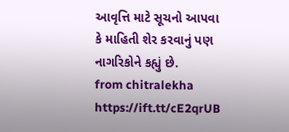આવૃત્તિ માટે સૂચનો આપવા કે માહિતી શેર કરવાનું પણ નાગરિકોને કહ્યું છે.
from chitralekha https://ift.tt/cE2qrUB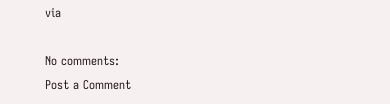via

No comments:
Post a Comment